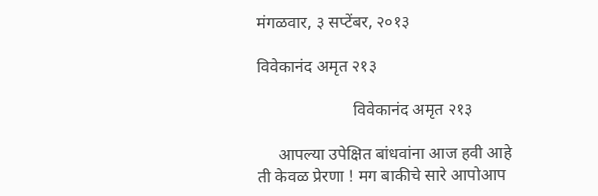मंगळवार, ३ सप्टेंबर, २०१३

विवेकानंद अमृत २१३

                       विवेकानंद अमृत २१३

     आपल्या उपेक्षित बांधवांना आज हवी आहे ती केवळ प्रेरणा ! मग बाकीचे सारे आपोआप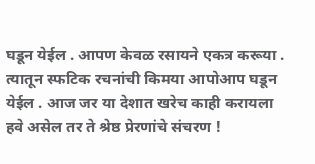घडून येईल . आपण केवळ रसायने एकत्र करूया . त्यातून स्फटिक रचनांची किमया आपोआप घडून येईल . आज जर या देशात खरेच काही करायला हवे असेल तर ते श्रेष्ठ प्रेरणांचे संचरण !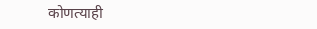कोणत्याही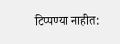टिप्पण्‍या नाहीत: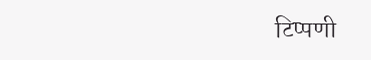टिप्पणी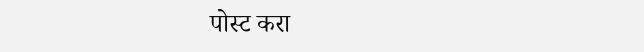पोस्ट करा